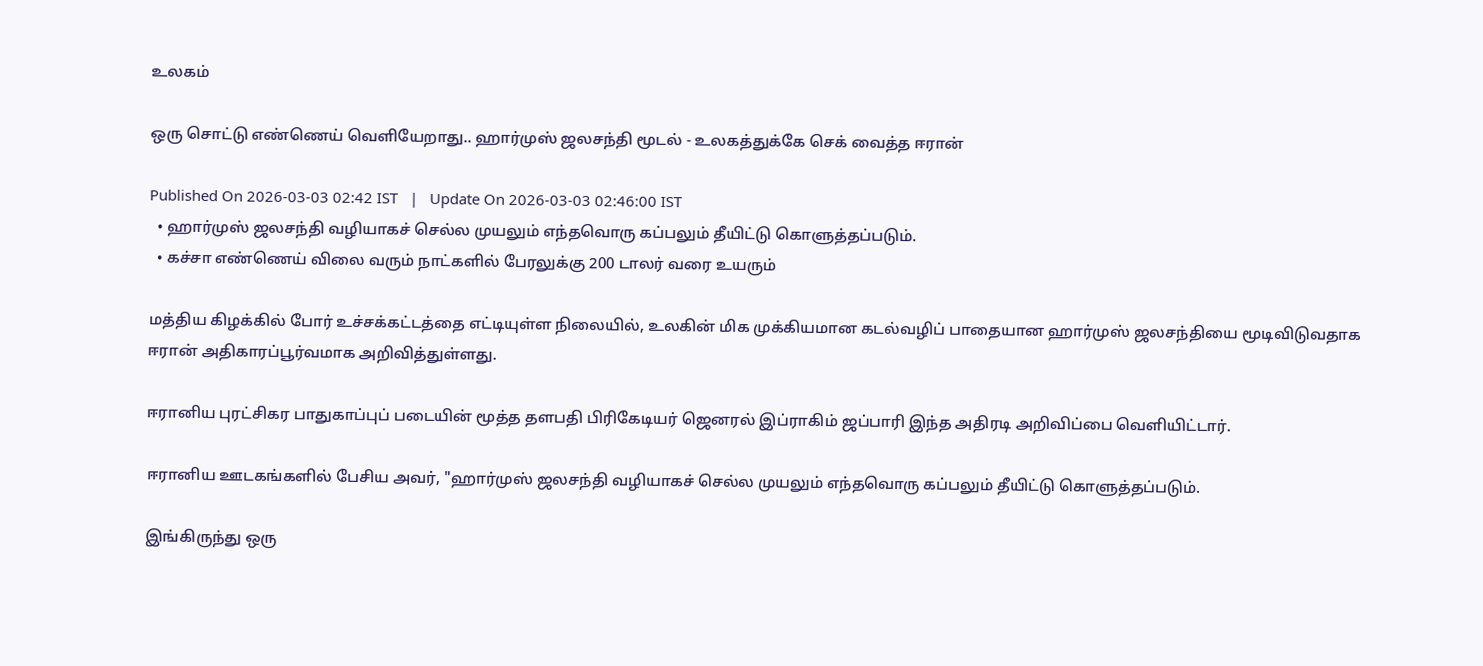உலகம்

ஒரு சொட்டு எண்ணெய் வெளியேறாது.. ஹார்முஸ் ஜலசந்தி மூடல் - உலகத்துக்கே செக் வைத்த ஈரான்

Published On 2026-03-03 02:42 IST   |   Update On 2026-03-03 02:46:00 IST
  • ஹார்முஸ் ஜலசந்தி வழியாகச் செல்ல முயலும் எந்தவொரு கப்பலும் தீயிட்டு கொளுத்தப்படும்.
  • கச்சா எண்ணெய் விலை வரும் நாட்களில் பேரலுக்கு 200 டாலர் வரை உயரும்

மத்திய கிழக்கில் போர் உச்சக்கட்டத்தை எட்டியுள்ள நிலையில், உலகின் மிக முக்கியமான கடல்வழிப் பாதையான ஹார்முஸ் ஜலசந்தியை மூடிவிடுவதாக ஈரான் அதிகாரப்பூர்வமாக அறிவித்துள்ளது.

ஈரானிய புரட்சிகர பாதுகாப்புப் படையின் மூத்த தளபதி பிரிகேடியர் ஜெனரல் இப்ராகிம் ஜப்பாரி இந்த அதிரடி அறிவிப்பை வெளியிட்டார்.

ஈரானிய ஊடகங்களில் பேசிய அவர், "ஹார்முஸ் ஜலசந்தி வழியாகச் செல்ல முயலும் எந்தவொரு கப்பலும் தீயிட்டு கொளுத்தப்படும்.

இங்கிருந்து ஒரு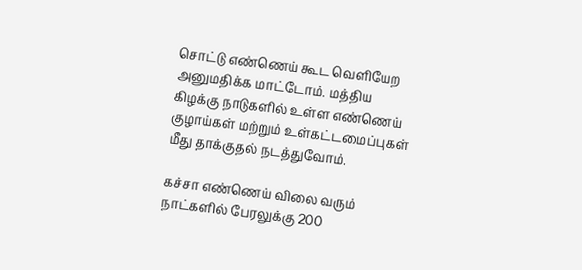சொட்டு எண்ணெய் கூட வெளியேற அனுமதிக்க மாட்டோம். மத்திய கிழக்கு நாடுகளில் உள்ள எண்ணெய் குழாய்கள் மற்றும் உள்கட்டமைப்புகள் மீது தாக்குதல் நடத்துவோம்.

கச்சா எண்ணெய் விலை வரும் நாட்களில் பேரலுக்கு 200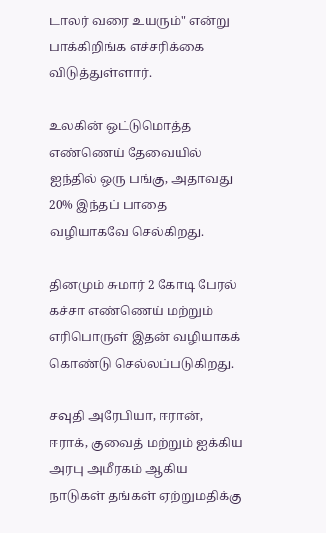டாலர் வரை உயரும்" என்று பாக்கிறிங்க எச்சரிக்கை விடுத்துள்ளார்.

உலகின் ஒட்டுமொத்த எண்ணெய் தேவையில் ஐந்தில் ஒரு பங்கு, அதாவது 20% இந்தப் பாதை வழியாகவே செல்கிறது.

தினமும் சுமார் 2 கோடி பேரல் கச்சா எண்ணெய் மற்றும் எரிபொருள் இதன் வழியாகக் கொண்டு செல்லப்படுகிறது.

சவுதி அரேபியா, ஈரான், ஈராக், குவைத் மற்றும் ஐக்கிய அரபு அமீரகம் ஆகிய நாடுகள் தங்கள் ஏற்றுமதிக்கு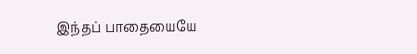இந்தப் பாதையையே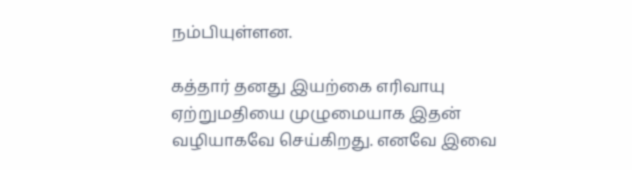நம்பியுள்ளன.

கத்தார் தனது இயற்கை எரிவாயு ஏற்றுமதியை முழுமையாக இதன் வழியாகவே செய்கிறது. எனவே இவை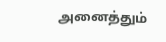அனைத்தும்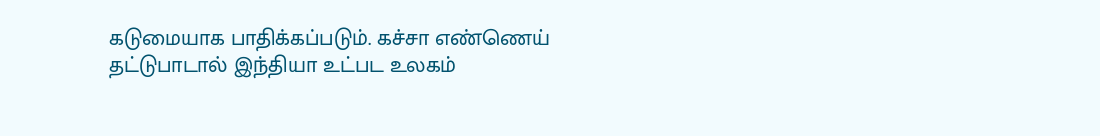கடுமையாக பாதிக்கப்படும். கச்சா எண்ணெய் தட்டுபாடால் இந்தியா உட்பட உலகம்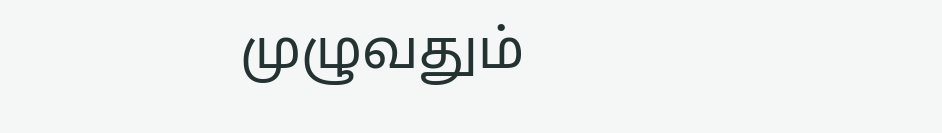முழுவதும்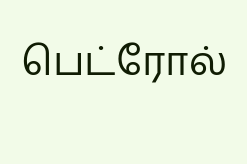பெட்ரோல்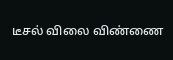டீசல் விலை விண்ணை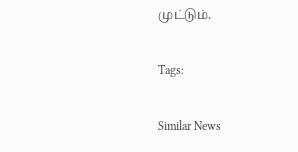முட்டும்.

Tags:

Similar News